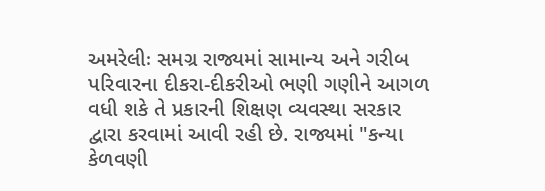અમરેલીઃ સમગ્ર રાજ્યમાં સામાન્ય અને ગરીબ પરિવારના દીકરા-દીકરીઓ ભણી ગણીને આગળ વધી શકે તે પ્રકારની શિક્ષણ વ્યવસ્થા સરકાર દ્વારા કરવામાં આવી રહી છે. રાજ્યમાં "કન્યા કેળવણી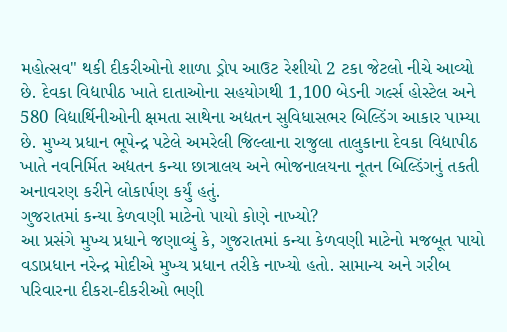મહોત્સવ" થકી દીકરીઓનો શાળા ડ્રોપ આઉટ રેશીયો 2 ટકા જેટલો નીચે આવ્યો છે. દેવકા વિદ્યાપીઠ ખાતે દાતાઓના સહયોગથી 1,100 બેડની ગર્લ્સ હોસ્ટેલ અને 580 વિદ્યાર્થિનીઓની ક્ષમતા સાથેના અદ્યતન સુવિધાસભર બિલ્ડિંગ આકાર પામ્યા છે. મુખ્ય પ્રધાન ભૂપેન્દ્ર પટેલે અમરેલી જિલ્લાના રાજુલા તાલુકાના દેવકા વિદ્યાપીઠ ખાતે નવનિર્મિત અદ્યતન કન્યા છાત્રાલય અને ભોજનાલયના નૂતન બિલ્ડિંગનું તકતી અનાવરણ કરીને લોકાર્પણ કર્યું હતું.
ગુજરાતમાં કન્યા કેળવણી માટેનો પાયો કોણે નાખ્યો?
આ પ્રસંગે મુખ્ય પ્રધાને જણાવ્યું કે, ગુજરાતમાં કન્યા કેળવણી માટેનો મજબૂત પાયો વડાપ્રધાન નરેન્દ્ર મોદીએ મુખ્ય પ્રધાન તરીકે નાખ્યો હતો. સામાન્ય અને ગરીબ પરિવારના દીકરા-દીકરીઓ ભણી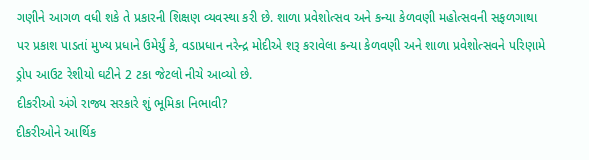ગણીને આગળ વધી શકે તે પ્રકારની શિક્ષણ વ્યવસ્થા કરી છે. શાળા પ્રવેશોત્સવ અને કન્યા કેળવણી મહોત્સવની સફળગાથા પર પ્રકાશ પાડતાં મુખ્ય પ્રધાને ઉમેર્યું કે, વડાપ્રધાન નરેન્દ્ર મોદીએ શરૂ કરાવેલા કન્યા કેળવણી અને શાળા પ્રવેશોત્સવને પરિણામે ડ્રોપ આઉટ રેશીયો ઘટીને 2 ટકા જેટલો નીચે આવ્યો છે.
દીકરીઓ અંગે રાજ્ય સરકારે શું ભૂમિકા નિભાવી?
દીકરીઓને આર્થિક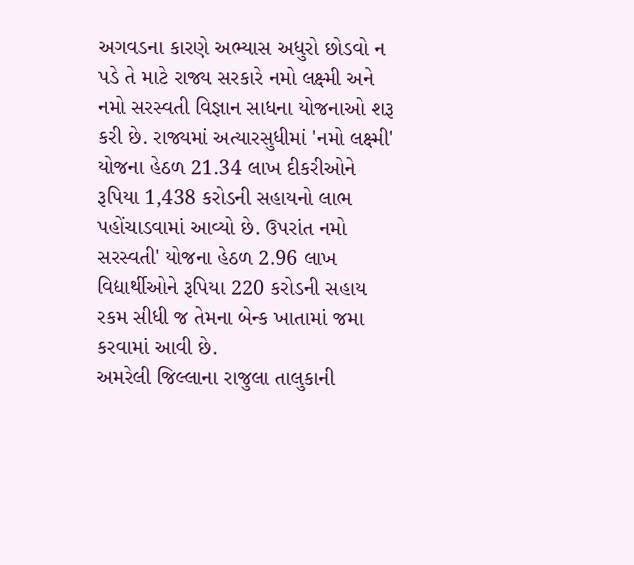અગવડના કારણે અભ્યાસ અધુરો છોડવો ન પડે તે માટે રાજ્ય સરકારે નમો લક્ષ્મી અને નમો સરસ્વતી વિજ્ઞાન સાધના યોજનાઓ શરૂ કરી છે. રાજ્યમાં અત્યારસુધીમાં 'નમો લક્ષ્મી' યોજના હેઠળ 21.34 લાખ દીકરીઓને રૂપિયા 1,438 કરોડની સહાયનો લાભ પહોંચાડવામાં આવ્યો છે. ઉપરાંત નમો સરસ્વતી' યોજના હેઠળ 2.96 લાખ વિદ્યાર્થીઓને રૂપિયા 220 કરોડની સહાય રકમ સીધી જ તેમના બેન્ક ખાતામાં જમા કરવામાં આવી છે.
અમરેલી જિલ્લાના રાજુલા તાલુકાની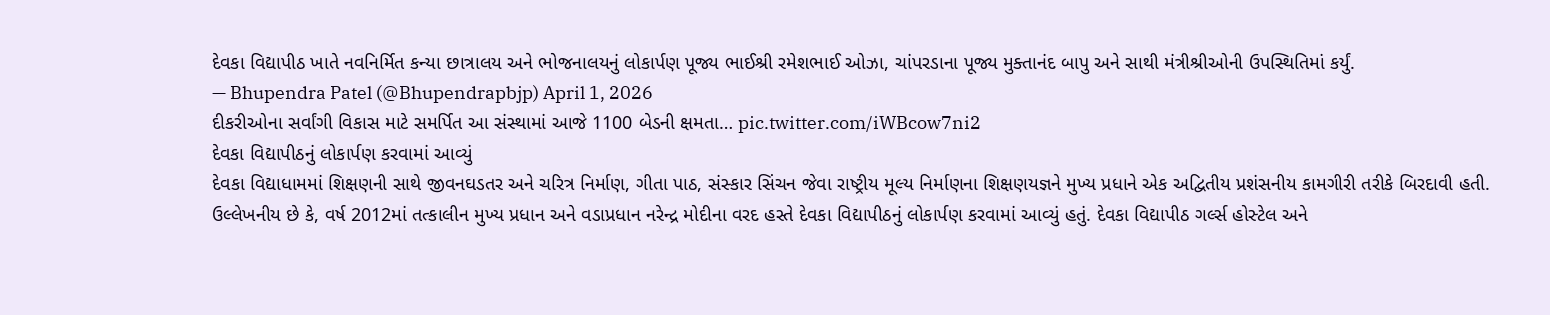દેવકા વિદ્યાપીઠ ખાતે નવનિર્મિત કન્યા છાત્રાલય અને ભોજનાલયનું લોકાર્પણ પૂજ્ય ભાઈશ્રી રમેશભાઈ ઓઝા, ચાંપરડાના પૂજ્ય મુક્તાનંદ બાપુ અને સાથી મંત્રીશ્રીઓની ઉપસ્થિતિમાં કર્યું.
— Bhupendra Patel (@Bhupendrapbjp) April 1, 2026
દીકરીઓના સર્વાંગી વિકાસ માટે સમર્પિત આ સંસ્થામાં આજે 1100 બેડની ક્ષમતા… pic.twitter.com/iWBcow7ni2
દેવકા વિદ્યાપીઠનું લોકાર્પણ કરવામાં આવ્યું
દેવકા વિદ્યાધામમાં શિક્ષણની સાથે જીવનઘડતર અને ચરિત્ર નિર્માણ, ગીતા પાઠ, સંસ્કાર સિંચન જેવા રાષ્ટ્રીય મૂલ્ય નિર્માણના શિક્ષણયજ્ઞને મુખ્ય પ્રધાને એક અદ્વિતીય પ્રશંસનીય કામગીરી તરીકે બિરદાવી હતી. ઉલ્લેખનીય છે કે, વર્ષ 2012માં તત્કાલીન મુખ્ય પ્રધાન અને વડાપ્રધાન નરેન્દ્ર મોદીના વરદ હસ્તે દેવકા વિદ્યાપીઠનું લોકાર્પણ કરવામાં આવ્યું હતું. દેવકા વિદ્યાપીઠ ગર્લ્સ હોસ્ટેલ અને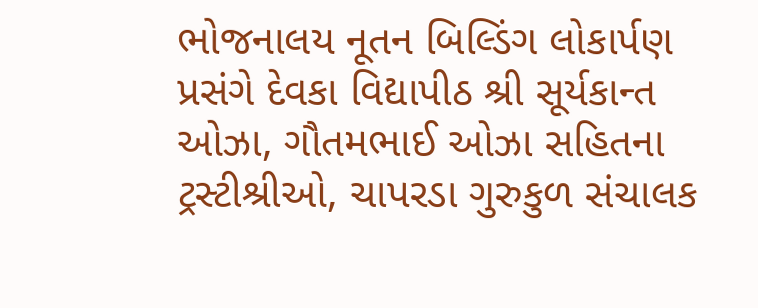ભોજનાલય નૂતન બિલ્ડિંગ લોકાર્પણ પ્રસંગે દેવકા વિદ્યાપીઠ શ્રી સૂર્યકાન્ત ઓઝા, ગૌતમભાઈ ઓઝા સહિતના ટ્રસ્ટીશ્રીઓ, ચાપરડા ગુરુકુળ સંચાલક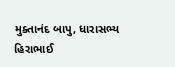મુક્તાનંદ બાપુ, ધારાસભ્ય હિરાભાઈ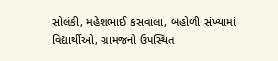સોલંકી, મહેશભાઈ કસવાલા, બહોળી સંખ્યામાં વિદ્યાર્થીઓ, ગ્રામજનો ઉપસ્થિત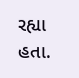રહ્યા હતા.